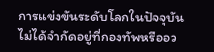การแข่งขันระดับโลกในปัจจุบันไม่ได้จำกัดอยู่ที่กองทัพหรืออว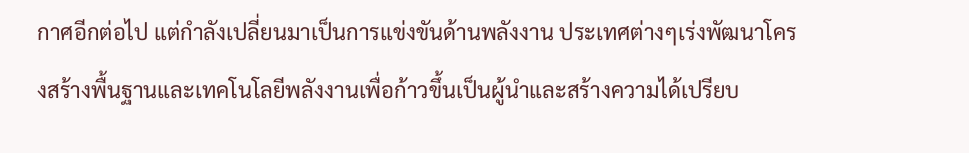กาศอีกต่อไป แต่กำลังเปลี่ยนมาเป็นการแข่งขันด้านพลังงาน ประเทศต่างๆเร่งพัฒนาโครงสร้างพื้นฐานและเทคโนโลยีพลังงานเพื่อก้าวขึ้นเป็นผู้นำและสร้างความได้เปรียบ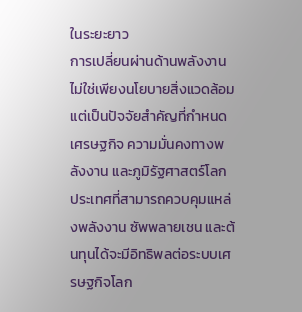ในระยะยาว
การเปลี่ยนผ่านด้านพลังงานไม่ใช่เพียงนโยบายสิ่งแวดล้อม แต่เป็นปัจจัยสำคัญที่กำหนด เศรษฐกิจ ความมั่นคงทางพลังงาน และภูมิรัฐศาสตร์โลก ประเทศที่สามารถควบคุมแหล่งพลังงาน ซัพพลายเชน และต้นทุนได้จะมีอิทธิพลต่อระบบเศรษฐกิจโลก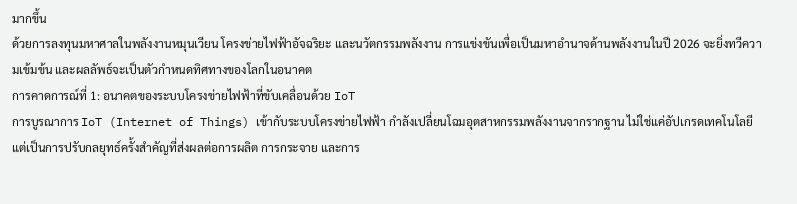มากขึ้น
ด้วยการลงทุนมหาศาลในพลังงานหมุนเวียน โครงข่ายไฟฟ้าอัจฉริยะ และนวัตกรรมพลังงาน การแข่งขันเพื่อเป็นมหาอำนาจด้านพลังงานในปี 2026 จะยิ่งทวีความเข้มข้น และผลลัพธ์จะเป็นตัวกำหนดทิศทางของโลกในอนาคต
การคาดการณ์ที่ 1: อนาคตของระบบโครงข่ายไฟฟ้าที่ขับเคลื่อนด้วย IoT
การบูรณาการ IoT (Internet of Things) เข้ากับระบบโครงข่ายไฟฟ้า กำลังเปลี่ยนโฉมอุตสาหกรรมพลังงานจากรากฐาน ไม่ใช่แค่อัปเกรดเทคโนโลยี แต่เป็นการปรับกลยุทธ์ครั้งสำคัญที่ส่งผลต่อการผลิต การกระจาย และการ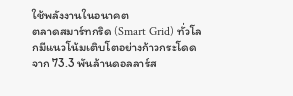ใช้พลังงานในอนาคต
ตลาดสมาร์ทกริด (Smart Grid) ทั่วโลกมีแนวโน้มเติบโตอย่างก้าวกระโดด จาก 73.3 พันล้านดอลลาร์ส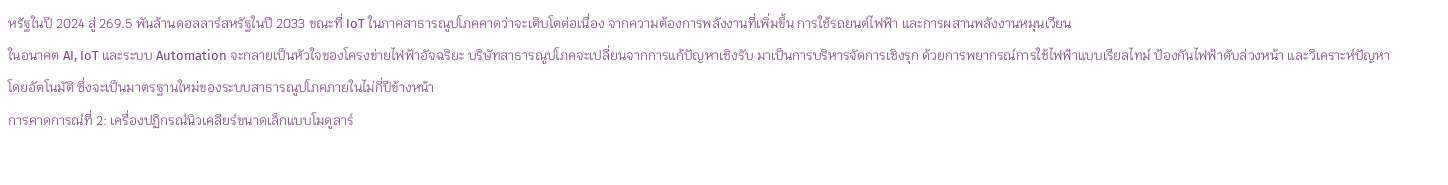หรัฐในปี 2024 สู่ 269.5 พันล้านดอลลาร์สหรัฐในปี 2033 ขณะที่ IoT ในภาคสาธารณูปโภคคาดว่าจะเติบโตต่อเนื่อง จากความต้องการพลังงานที่เพิ่มขึ้น การใช้รถยนต์ไฟฟ้า และการผสานพลังงานหมุนเวียน
ในอนาคต AI, IoT และระบบ Automation จะกลายเป็นหัวใจของโครงข่ายไฟฟ้าอัจฉริยะ บริษัทสาธารณูปโภคจะเปลี่ยนจากการแก้ปัญหาเชิงรับ มาเป็นการบริหารจัดการเชิงรุก ด้วยการพยากรณ์การใช้ไฟฟ้าแบบเรียลไทม์ ป้องกันไฟฟ้าดับล่วงหน้า และวิเคราะห์ปัญหาโดยอัตโนมัติ ซึ่งจะเป็นมาตรฐานใหม่ของระบบสาธารณูปโภคภายในไม่กี่ปีข้างหน้า
การคาดการณ์ที่ 2: เครื่องปฏิกรณ์นิวเคลียร์ขนาดเล็กแบบโมดูลาร์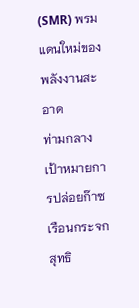(SMR) พรมแดนใหม่ของพลังงานสะอาด
ท่ามกลางเป้าหมายการปล่อยก๊าซเรือนกระจกสุทธิ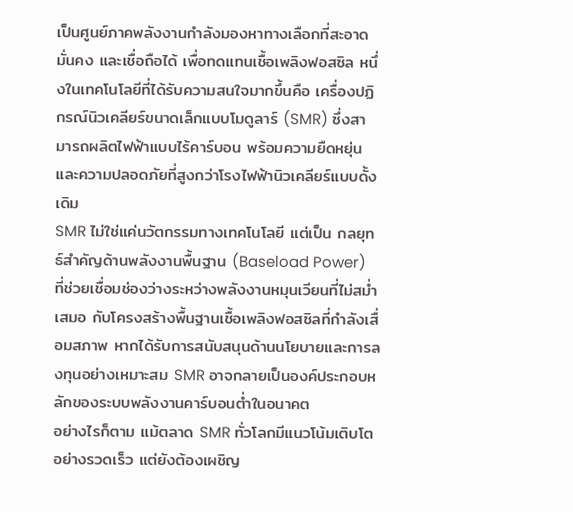เป็นศูนย์ภาคพลังงานกำลังมองหาทางเลือกที่สะอาด มั่นคง และเชื่อถือได้ เพื่อทดแทนเชื้อเพลิงฟอสซิล หนึ่งในเทคโนโลยีที่ได้รับความสนใจมากขึ้นคือ เครื่องปฏิกรณ์นิวเคลียร์ขนาดเล็กแบบโมดูลาร์ (SMR) ซึ่งสามารถผลิตไฟฟ้าแบบไร้คาร์บอน พร้อมความยืดหยุ่นและความปลอดภัยที่สูงกว่าโรงไฟฟ้านิวเคลียร์แบบดั้งเดิม
SMR ไม่ใช่แค่นวัตกรรมทางเทคโนโลยี แต่เป็น กลยุทธ์สำคัญด้านพลังงานพื้นฐาน (Baseload Power) ที่ช่วยเชื่อมช่องว่างระหว่างพลังงานหมุนเวียนที่ไม่สม่ำเสมอ กับโครงสร้างพื้นฐานเชื้อเพลิงฟอสซิลที่กำลังเสื่อมสภาพ หากได้รับการสนับสนุนด้านนโยบายและการลงทุนอย่างเหมาะสม SMR อาจกลายเป็นองค์ประกอบหลักของระบบพลังงานคาร์บอนต่ำในอนาคต
อย่างไรก็ตาม แม้ตลาด SMR ทั่วโลกมีแนวโน้มเติบโตอย่างรวดเร็ว แต่ยังต้องเผชิญ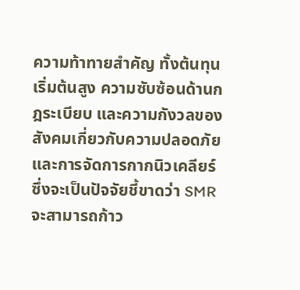ความท้าทายสำคัญ ทั้งต้นทุนเริ่มต้นสูง ความซับซ้อนด้านกฎระเบียบ และความกังวลของสังคมเกี่ยวกับความปลอดภัยและการจัดการกากนิวเคลียร์ ซึ่งจะเป็นปัจจัยชี้ขาดว่า SMR จะสามารถก้าว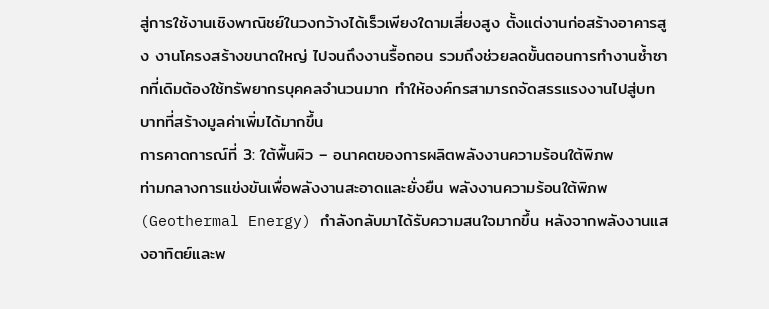สู่การใช้งานเชิงพาณิชย์ในวงกว้างได้เร็วเพียงใดามเสี่ยงสูง ตั้งแต่งานก่อสร้างอาคารสูง งานโครงสร้างขนาดใหญ่ ไปจนถึงงานรื้อถอน รวมถึงช่วยลดขั้นตอนการทำงานซ้ำซากที่เดิมต้องใช้ทรัพยากรบุคคลจำนวนมาก ทำให้องค์กรสามารถจัดสรรแรงงานไปสู่บทบาทที่สร้างมูลค่าเพิ่มได้มากขึ้น
การคาดการณ์ที่ 3: ใต้พื้นผิว – อนาคตของการผลิตพลังงานความร้อนใต้พิภพ
ท่ามกลางการแข่งขันเพื่อพลังงานสะอาดและยั่งยืน พลังงานความร้อนใต้พิภพ (Geothermal Energy) กำลังกลับมาได้รับความสนใจมากขึ้น หลังจากพลังงานแสงอาทิตย์และพ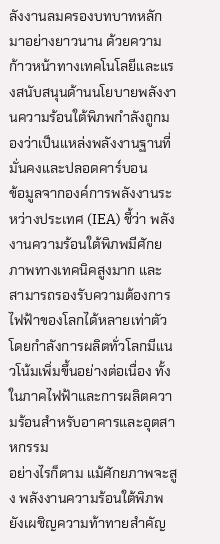ลังงานลมครองบทบาทหลักมาอย่างยาวนาน ด้วยความก้าวหน้าทางเทคโนโลยีและแรงสนับสนุนด้านนโยบายพลังงานความร้อนใต้พิภพกำลังถูกมองว่าเป็นแหล่งพลังงานฐานที่มั่นคงและปลอดคาร์บอน
ข้อมูลจากองค์การพลังงานระหว่างประเทศ (IEA) ชี้ว่า พลังงานความร้อนใต้พิภพมีศักยภาพทางเทคนิคสูงมาก และสามารถรองรับความต้องการไฟฟ้าของโลกได้หลายเท่าตัว โดยกำลังการผลิตทั่วโลกมีแนวโน้มเพิ่มขึ้นอย่างต่อเนื่อง ทั้งในภาคไฟฟ้าและการผลิตความร้อนสำหรับอาคารและอุตสาหกรรม
อย่างไรก็ตาม แม้ศักยภาพจะสูง พลังงานความร้อนใต้พิภพยังเผชิญความท้าทายสำคัญ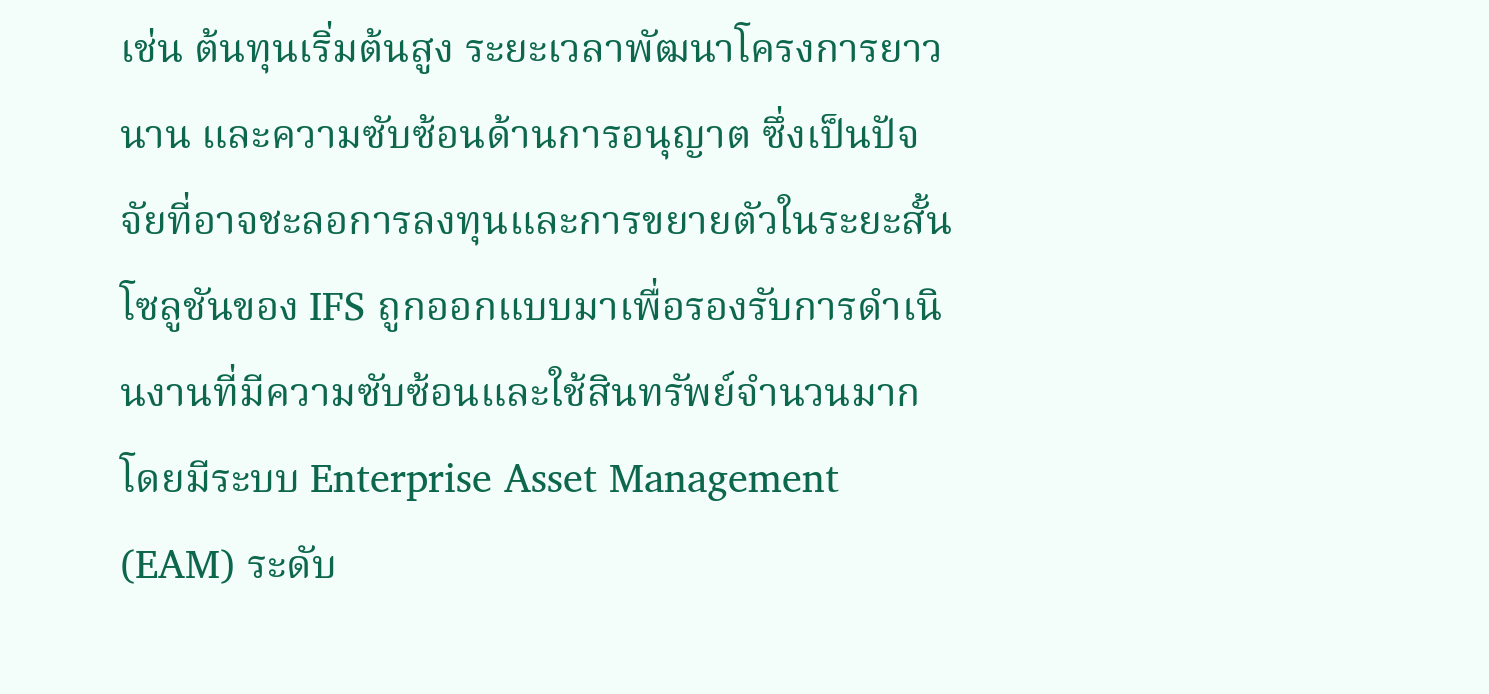เช่น ต้นทุนเริ่มต้นสูง ระยะเวลาพัฒนาโครงการยาวนาน และความซับซ้อนด้านการอนุญาต ซึ่งเป็นปัจจัยที่อาจชะลอการลงทุนและการขยายตัวในระยะสั้น
โซลูชันของ IFS ถูกออกแบบมาเพื่อรองรับการดำเนินงานที่มีความซับซ้อนและใช้สินทรัพย์จำนวนมาก โดยมีระบบ Enterprise Asset Management (EAM) ระดับ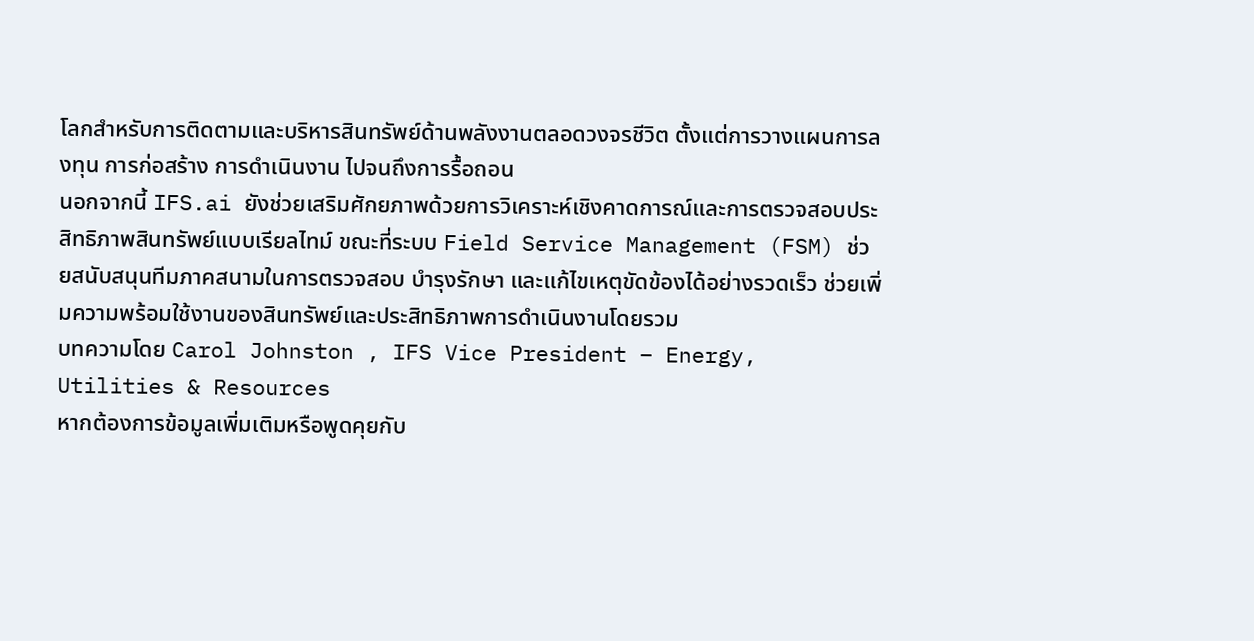โลกสำหรับการติดตามและบริหารสินทรัพย์ด้านพลังงานตลอดวงจรชีวิต ตั้งแต่การวางแผนการลงทุน การก่อสร้าง การดำเนินงาน ไปจนถึงการรื้อถอน
นอกจากนี้ IFS.ai ยังช่วยเสริมศักยภาพด้วยการวิเคราะห์เชิงคาดการณ์และการตรวจสอบประสิทธิภาพสินทรัพย์แบบเรียลไทม์ ขณะที่ระบบ Field Service Management (FSM) ช่วยสนับสนุนทีมภาคสนามในการตรวจสอบ บำรุงรักษา และแก้ไขเหตุขัดข้องได้อย่างรวดเร็ว ช่วยเพิ่มความพร้อมใช้งานของสินทรัพย์และประสิทธิภาพการดำเนินงานโดยรวม
บทความโดย Carol Johnston , IFS Vice President – Energy, Utilities & Resources
หากต้องการข้อมูลเพิ่มเติมหรือพูดคุยกับ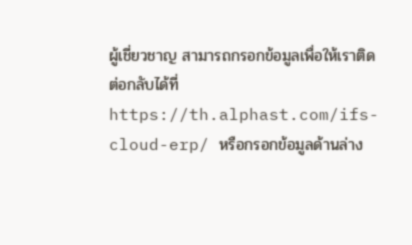ผู้เชี่ยวชาญ สามารถกรอกข้อมูลเพื่อให้เราติดต่อกลับได้ที่ https://th.alphast.com/ifs-cloud-erp/ หรือกรอกข้อมูลด้านล่าง